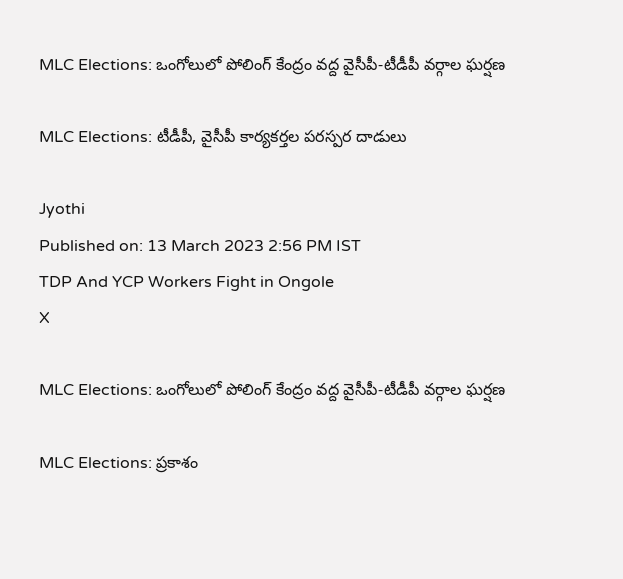MLC Elections: ఒంగోలులో పోలింగ్‌ కేంద్రం వద్ద వైసీపీ-టీడీపీ వర్గాల ఘర్షణ

MLC Elections: టీడీపీ, వైసీపీ కార్యకర్తల పరస్పర దాడులు

Jyothi
Published on: 13 March 2023 2:56 PM IST
TDP And YCP Workers Fight in Ongole
X

MLC Elections: ఒంగోలులో పోలింగ్‌ కేంద్రం వద్ద వైసీపీ-టీడీపీ వర్గాల ఘర్షణ

MLC Elections: ప్రకాశం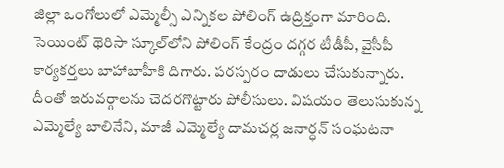జిల్లా ఒంగోలులో ఎమ్మెల్సీ ఎన్నికల పోలింగ్ ఉద్రిక్తంగా మారింది. సెయింట్ థెరిసా స్కూల్‌‌లోని పోలింగ్ కేంద్రం దగ్గర టీడీపీ, వైసీపీ కార్యకర్తలు బాహాబాహీకి దిగారు. పరస్పరం దాడులు చేసుకున్నారు. దీంతో ఇరువర్గాలను చెదరగొట్టారు పోలీసులు. విషయం తెలుసుకున్న ఎమ్మెల్యే బాలినేని, మాజీ ఎమ్మెల్యే దామచర్ల జనార్ధన్ సంఘటనా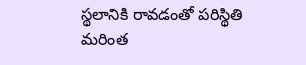స్థలానికి రావడంతో పరిస్థితి మరింత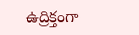ఉద్రిక్తంగా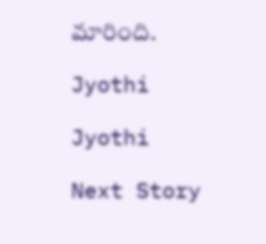మారింది.

Jyothi

Jyothi

Next Story